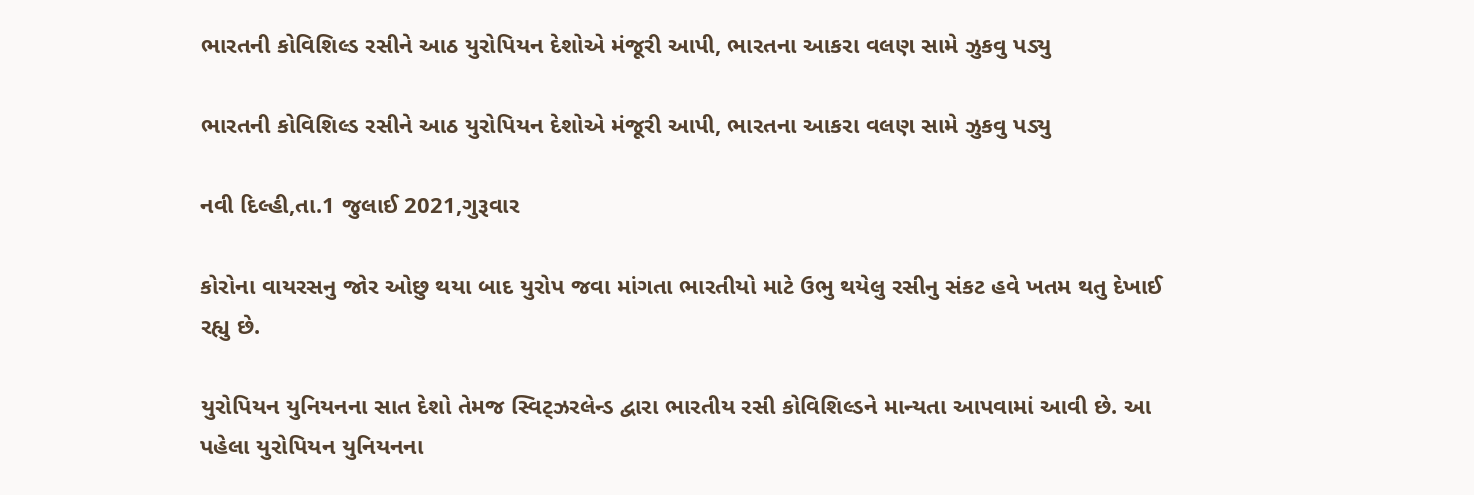ભારતની કોવિશિલ્ડ રસીને આઠ યુરોપિયન દેશોએ મંજૂરી આપી, ભારતના આકરા વલણ સામે ઝુકવુ પડ્યુ

ભારતની કોવિશિલ્ડ રસીને આઠ યુરોપિયન દેશોએ મંજૂરી આપી, ભારતના આકરા વલણ સામે ઝુકવુ પડ્યુ

નવી દિલ્હી,તા.1 જુલાઈ 2021,ગુરૂવાર

કોરોના વાયરસનુ જોર ઓછુ થયા બાદ યુરોપ જવા માંગતા ભારતીયો માટે ઉભુ થયેલુ રસીનુ સંકટ હવે ખતમ થતુ દેખાઈ રહ્યુ છે.

યુરોપિયન યુનિયનના સાત દેશો તેમજ સ્વિટ્ઝરલેન્ડ દ્વારા ભારતીય રસી કોવિશિલ્ડને માન્યતા આપવામાં આવી છે. આ પહેલા યુરોપિયન યુનિયનના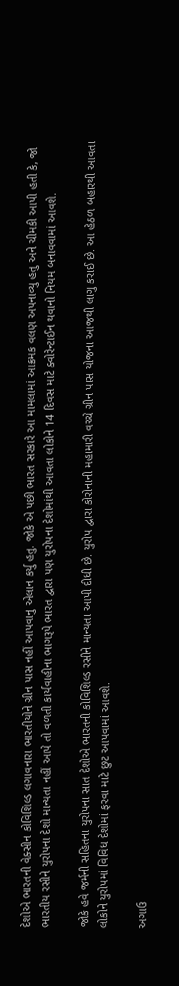દેશોએ ભારતની વેક્સીન કોવિશિલ્ડ લગાવનારા ભારતીયોને ગ્રીન પાસ નહીં આપવાનુ એલાન કર્યુ હતુ. જોકે એ પછી ભારત સરકારે આ મામલામાં આક્રમક વલણ અપનાવ્યુ હતુ અને ચીમકી આપી હતી કે, જો ભારતીય રસીને યુરોપના દેશો માન્યતા નહીં આપે તો વળતી કાર્યવાહીના ભાગરૂપે ભારત દ્વારા પણ યુરોપના દેશોમાંથી આવતા લોકોને 14 દિવસ માટે ક્વોરેન્ટાઈન થવાનો નિયમ બનાવવામાં આવશે.

જોકે હવે જર્મની સહિતના યુરોપના સાત દેશોએ ભારતની કોવિશિલ્ડ રસીને માન્યતા આપી દીધી છે. યુરોપ દ્વારા કોરોનાની મહામારી વચ્ચે ગ્રીન પાસ યોજના આજથી લાગુ કરાઈ છે. આ હેઠળ બહારથી આવતા લોકોને યુરોપમાં વિવિધ દેશોમાં ફરવા માટે છુટ આપવામાં આવશે.

અગાઉ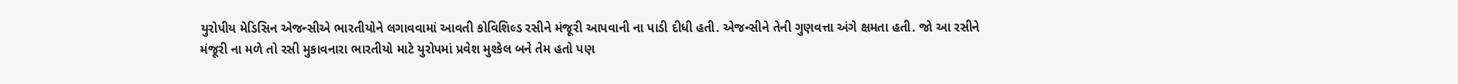યુરોપીય મેડિસિન એજન્સીએ ભારતીયોને લગાવવામાં આવતી કોવિશિલ્ડ રસીને મંજૂરી આપવાની ના પાડી દીધી હતી. એજન્સીને તેની ગુણવત્તા અંગે ક્ષમતા હતી. જો આ રસીને મંજૂરી ના મળે તો રસી મુકાવનારા ભારતીયો માટે યુરોપમાં પ્રવેશ મુશ્કેલ બને તેમ હતો પણ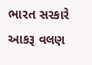ભારત સરકારે આકરૂ વલણ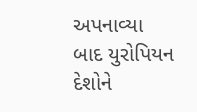અપનાવ્યા બાદ યુરોપિયન દેશોને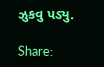ઝુકવુ પડ્યુ.

Share: